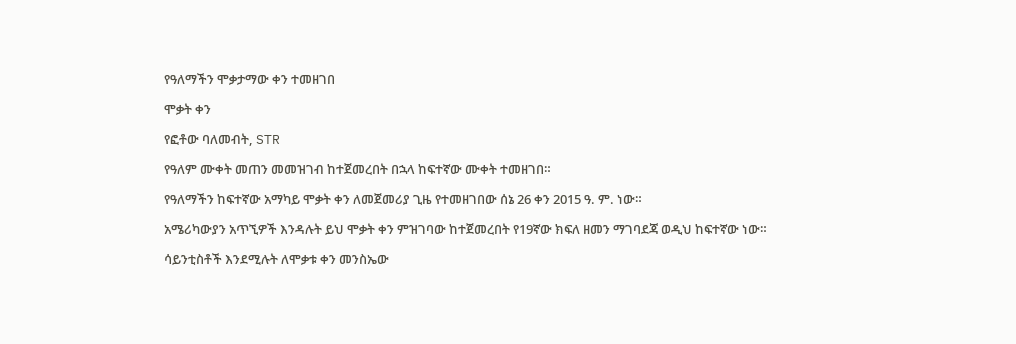የዓለማችን ሞቃታማው ቀን ተመዘገበ

ሞቃት ቀን

የፎቶው ባለመብት, STR

የዓለም ሙቀት መጠን መመዝገብ ከተጀመረበት በኋላ ከፍተኛው ሙቀት ተመዘገበ።

የዓለማችን ከፍተኛው አማካይ ሞቃት ቀን ለመጀመሪያ ጊዜ የተመዘገበው ሰኔ 26 ቀን 2015 ዓ. ም. ነው።

አሜሪካውያን አጥኚዎች እንዳሉት ይህ ሞቃት ቀን ምዝገባው ከተጀመረበት የ19ኛው ክፍለ ዘመን ማገባደጃ ወዲህ ከፍተኛው ነው።

ሳይንቲስቶች እንደሚሉት ለሞቃቱ ቀን መንስኤው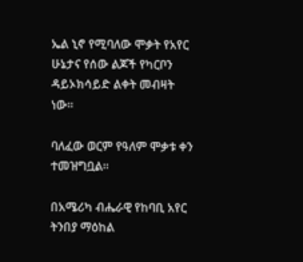ኤል ኒኖ የሚባለው ሞቃት የአየር ሁኔታና የሰው ልጆች የካርቦን ዳይኦክሳይድ ልቀት መብዛት ነው።

ባለፈው ወርም የዓለም ሞቃቱ ቀን ተመዝግቧል።

በአሜሪካ ብሔራዊ የከባቢ አየር ትንበያ ማዕከል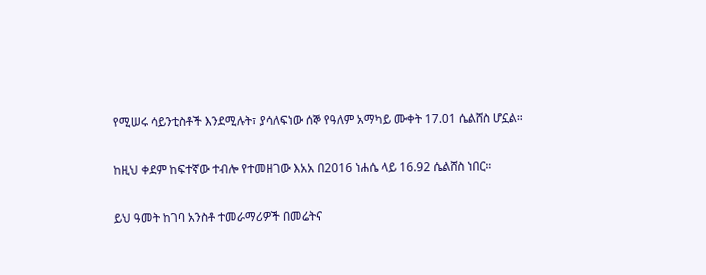የሚሠሩ ሳይንቲስቶች እንደሚሉት፣ ያሳለፍነው ሰኞ የዓለም አማካይ ሙቀት 17.01 ሴልሸስ ሆኗል።

ከዚህ ቀደም ከፍተኛው ተብሎ የተመዘገው እአአ በ2016 ነሐሴ ላይ 16.92 ሴልሸስ ነበር።

ይህ ዓመት ከገባ አንስቶ ተመራማሪዎች በመሬትና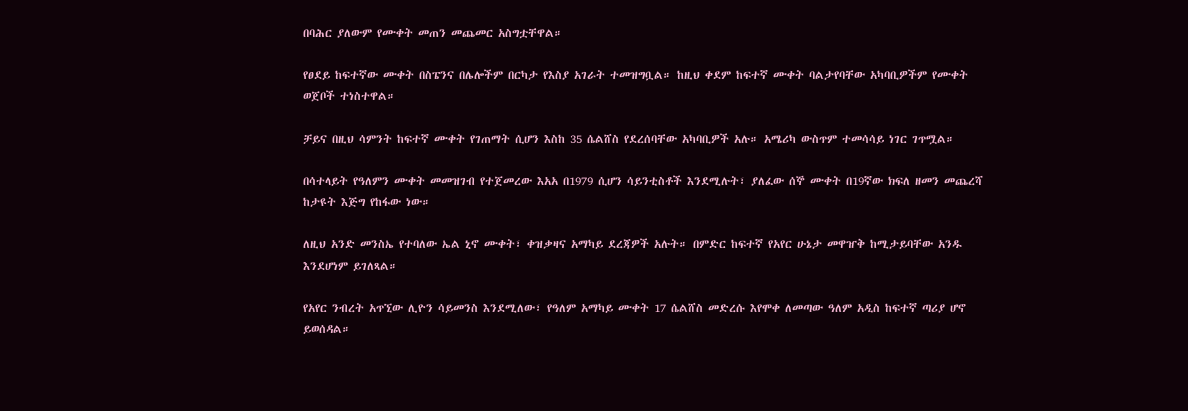በባሕር ያለውም የሙቀት መጠን መጨመር አስግቷቸዋል።

የፀደይ ከፍተኛው ሙቀት በስፔንና በሌሎችም በርካታ የእስያ አገራት ተመዝግቧል። ከዚህ ቀደም ከፍተኛ ሙቀት ባልታየባቸው አካባቢዎችም የሙቀት ወጀቦች ተነስተዋል።

ቻይና በዚህ ሳምንት ከፍተኛ ሙቀት የገጠማት ሲሆን እስከ 35 ሴልሸስ የደረሰባቸው አካባቢዎች አሉ። አሜሪካ ውስጥም ተመሳሳይ ነገር ገጥሟል።

በሳተላይት የዓለምን ሙቀት መመዝገብ የተጀመረው እአአ በ1979 ሲሆን ሳይንቲስቶች እንደሚሉት፣ ያለፈው ሰኞ ሙቀት በ19ኛው ክፍለ ዘመን መጨረሻ ከታዩት እጅግ የከፋው ነው።

ለዚህ አንድ መንስኤ የተባለው ኤል ኒኖ ሙቀት፣ ቀዝቃዛና አማካይ ደረጃዎች አሉት። በምድር ከፍተኛ የአየር ሁኔታ መዋዠቅ ከሚታይባቸው አንዱ እንደሆነም ይገለጻል።

የአየር ንብረት አጥኚው ሊዮን ሳይመንስ እንደሚለው፣ የዓለም አማካይ ሙቀት 17 ሴልሸስ መድረሱ እየሞቀ ለመጣው ዓለም አዲስ ከፍተኛ ጣሪያ ሆኖ ይወሰዳል።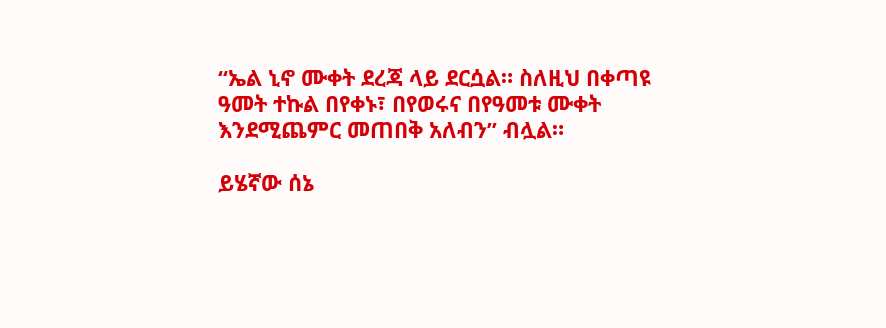“ኤል ኒኖ ሙቀት ደረጃ ላይ ደርሷል። ስለዚህ በቀጣዩ ዓመት ተኩል በየቀኑ፣ በየወሩና በየዓመቱ ሙቀት እንደሚጨምር መጠበቅ አለብን” ብሏል።

ይሄኛው ሰኔ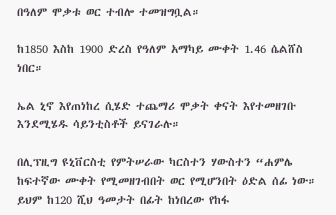በዓለም ሞቃቱ ወር ተብሎ ተመዝግቧል።

ከ1850 እስከ 1900 ድረስ የዓለም አማካይ ሙቀት 1.46 ሴልሸስ ነበር።

ኤል ኒኖ እየጠነከረ ሲሄድ ተጨማሪ ሞቃት ቀናት እየተመዘገቡ እንደሚሄዱ ሳይንቲስቶች ይናገራሉ።

በሊፕዚግ ዩኒቨርስቲ የምትሠራው ካርስተን ሃውስተን “ሐምሌ ከፍተኛው ሙቀት የሚመዘገብበት ወር የሚሆንበት ዕድል ሰፊ ነው። ይህም ከ120 ሺህ ዓመታት በፊት ከነበረው የከፋ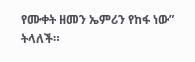የሙቀት ዘመን ኤምሪን የከፋ ነው” ትላለች።